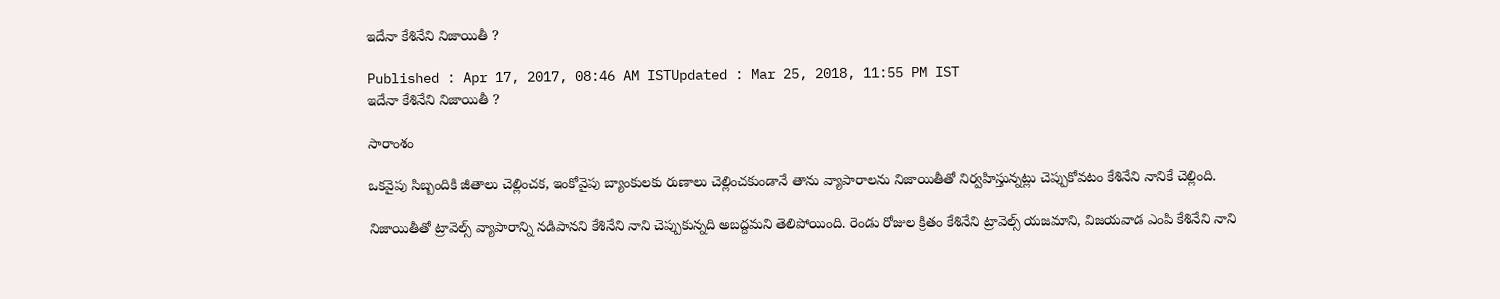ఇదేనా కేశినేని నిజాయితీ ?

Published : Apr 17, 2017, 08:46 AM ISTUpdated : Mar 25, 2018, 11:55 PM IST
ఇదేనా కేశినేని నిజాయితీ ?

సారాంశం

ఒకవైపు సిబ్బందికి జీతాలు చెల్లించక, ఇంకోవైపు బ్యాంకులకు రుణాలు చెల్లించకుండానే తాను వ్యాపారాలను నిజాయితీతో నిర్వహిస్తున్నట్లు చెప్పుకోవటం కేశినేని నానికే చెల్లింది.

నిజాయితీతో ట్రావెల్స్ వ్యాపారాన్ని నడిపానని కేశినేని నాని చెప్పుకున్నది అబద్దమని తెలిపోయింది. రెండు రోజుల క్రితం కేశినేని ట్రావెల్స్ యజమాని, విజయవాడ ఎంపి కేశినేని నాని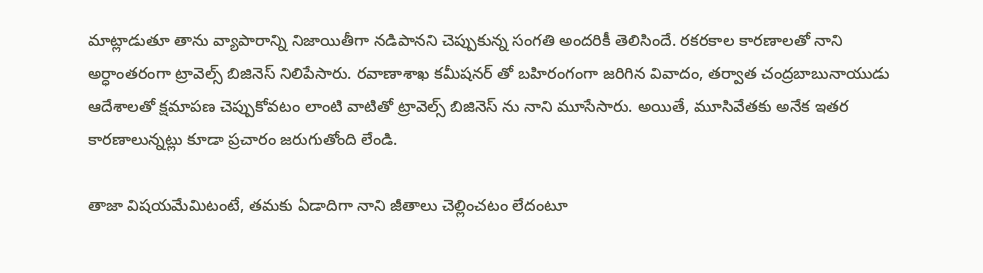మాట్లాడుతూ తాను వ్యాపారాన్ని నిజాయితీగా నడిపానని చెప్పుకున్న సంగతి అందరికీ తెలిసిందే. రకరకాల కారణాలతో నాని అర్ధాంతరంగా ట్రావెల్స్ బిజినెస్ నిలిపేసారు. రవాణాశాఖ కమీషనర్ తో బహిరంగంగా జరిగిన వివాదం, తర్వాత చంద్రబాబునాయుడు ఆదేశాలతో క్షమాపణ చెప్పుకోవటం లాంటి వాటితో ట్రావెల్స్ బిజినెస్ ను నాని మూసేసారు. అయితే, మూసివేతకు అనేక ఇతర కారణాలున్నట్లు కూడా ప్రచారం జరుగుతోంది లేండి.

తాజా విషయమేమిటంటే, తమకు ఏడాదిగా నాని జీతాలు చెల్లించటం లేదంటూ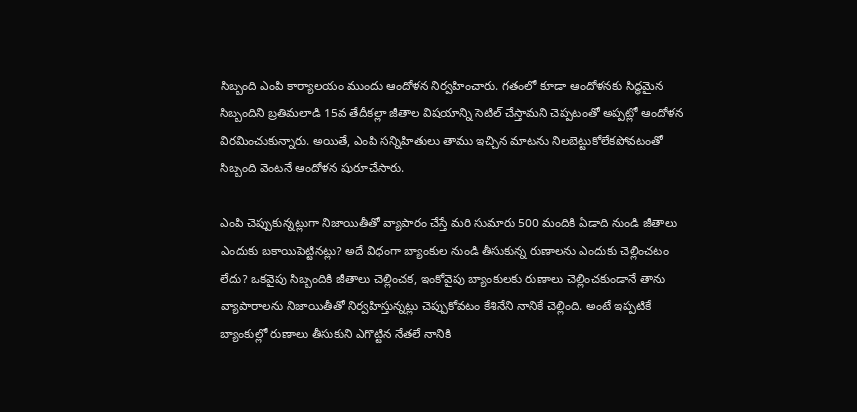సిబ్బంది ఎంపి కార్యాలయం ముందు ఆందోళన నిర్వహించారు. గతంలో కూడా ఆందోళనకు సిద్ధమైన సిబ్బందిని బ్రతిమలాడి 15వ తేదీకల్లా జీతాల విషయాన్ని సెటిల్ చేస్తామని చెప్పటంతో అప్పట్లో ఆందోళన విరమించుకున్నారు. అయితే, ఎంపి సన్నిహితులు తాము ఇచ్చిన మాటను నిలబెట్టుకోలేకపోవటంతో సిబ్బంది వెంటనే ఆందోళన షురూచేసారు.

ఎంపి చెప్పుకున్నట్లుగా నిజాయితీతో వ్యాపారం చేస్తే మరి సుమారు 500 మందికి ఏడాది నుండి జీతాలు ఎందుకు బకాయిపెట్టినట్లు? అదే విధంగా బ్యాంకుల నుండి తీసుకున్న రుణాలను ఎందుకు చెల్లించటం లేదు? ఒకవైపు సిబ్బందికి జీతాలు చెల్లించక, ఇంకోవైపు బ్యాంకులకు రుణాలు చెల్లించకుండానే తాను వ్యాపారాలను నిజాయితీతో నిర్వహిస్తున్నట్లు చెప్పుకోవటం కేశినేని నానికే చెల్లింది. అంటే ఇప్పటికే బ్యాంకుల్లో రుణాలు తీసుకుని ఎగొట్టిన నేతలే నానికి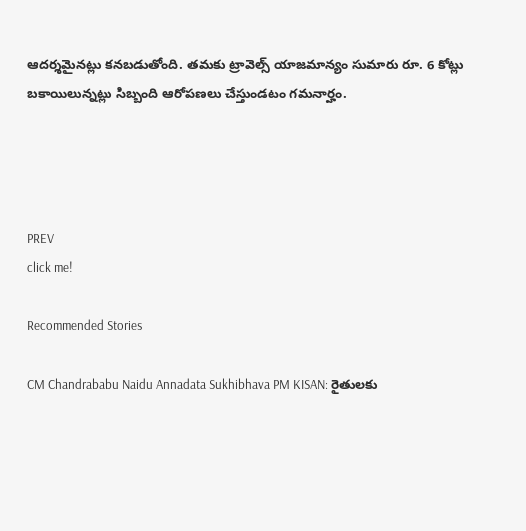ఆదర్శమైనట్లు కనబడుతోంది. తమకు ట్రావెల్స్ యాజమాన్యం సుమారు రూ. 6 కోట్లు బకాయిలున్నట్లు సిబ్బంది ఆరోపణలు చేస్తుండటం గమనార్హం.




PREV
click me!

Recommended Stories

CM Chandrababu Naidu Annadata Sukhibhava PM KISAN: రైతులకు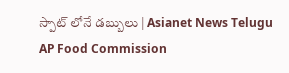స్పాట్ లోనే డబ్బులు | Asianet News Telugu
AP Food Commission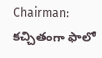Chairman: కచ్చితంగా ఫాలో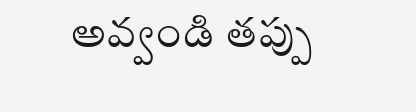అవ్వండి తప్పు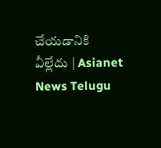చేయడానికి వీల్లేదు | Asianet News Telugu